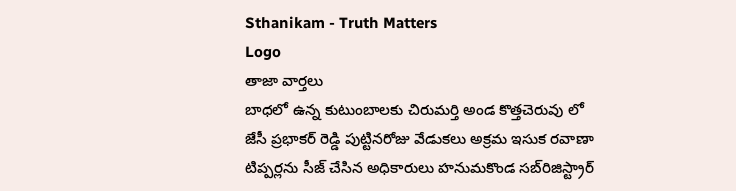Sthanikam - Truth Matters
Logo
తాజా వార్తలు
బాధలో ఉన్న కుటుంబాలకు చిరుమర్తి అండ కొత్తచెరువు లో జేసీ ప్రభాకర్ రెడ్డి పుట్టినరోజు వేడుకలు అక్రమ ఇసుక రవాణా టిప్పర్లను సీజ్ చేసిన అధికారులు హనుమకొండ సబ్‌రిజిస్ట్రార్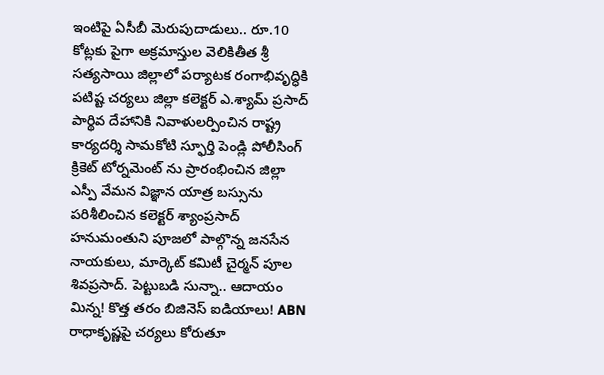ఇంటిపై ఏసీబీ మెరుపుదాడులు.. రూ.10 కోట్లకు పైగా అక్రమాస్తుల వెలికితీత శ్రీ సత్యసాయి జిల్లాలో పర్యాటక రంగాభివృద్ధికి పటిష్ట చర్యలు జిల్లా కలెక్టర్ ఎ.శ్యామ్ ప్రసాద్ పార్థివ దేహానికి నివాళులర్పించిన రాష్ట్ర కార్యదర్శి సామకోటి స్ఫూర్తి పెండ్లి పోలీసింగ్ క్రికెట్ టోర్నమెంట్ ను ప్రారంభించిన జిల్లా ఎస్పీ వేమన విజ్ఞాన యాత్ర బస్సును పరిశీలించిన కలెక్టర్ శ్యాంప్రసాద్ హనుమంతుని పూజలో పాల్గొన్న జనసేన నాయకులు, మార్కెట్ కమిటీ చైర్మన్ పూల శివప్రసాద్. పెట్టుబడి సున్నా.. ఆదాయం మిన్న! కొత్త తరం బిజినెస్ ఐడియాలు! ABN రాధాకృష్ణపై చర్యలు కోరుతూ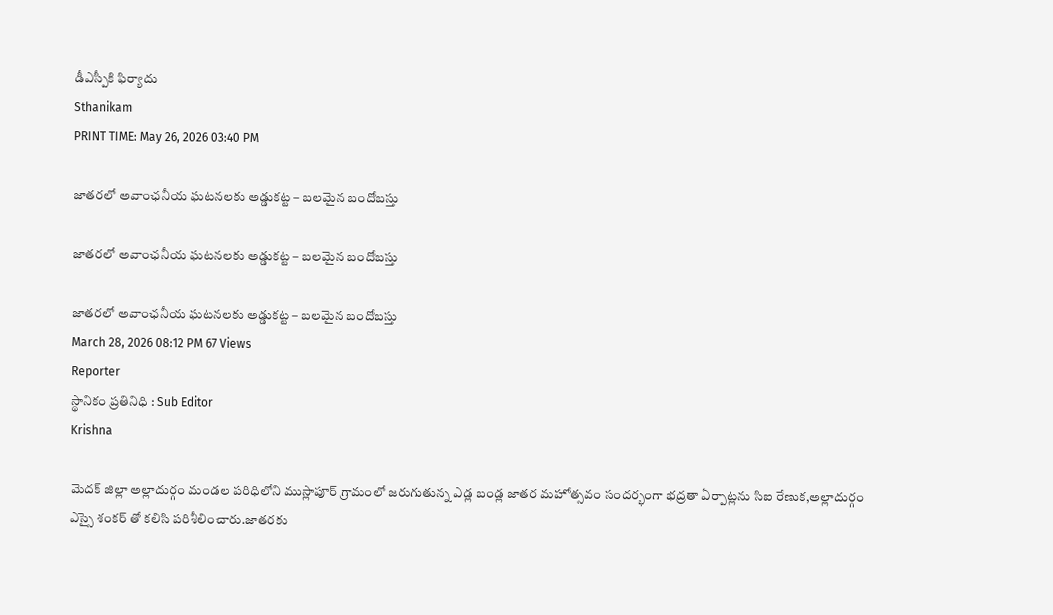డీఎస్పీకి ఫిర్యాదు
Sthanikam
PRINT TIME: May 26, 2026 03:40 PM

జాతరలో అవాంఛనీయ ఘటనలకు అడ్డుకట్ట – బలమైన బందోబస్తు

జాతరలో అవాంఛనీయ ఘటనలకు అడ్డుకట్ట – బలమైన బందోబస్తు

జాతరలో అవాంఛనీయ ఘటనలకు అడ్డుకట్ట – బలమైన బందోబస్తు
March 28, 2026 08:12 PM 67 Views
Reporter
స్థానికం ప్రతినిధి : Sub Editor
Krishna

మెదక్ జిల్లా అల్లాదుర్గం మండల పరిధిలోని ముస్లాపూర్ గ్రామంలో జరుగుతున్న ఎడ్ల బండ్ల జాతర మహోత్సవం సందర్భంగా భద్రతా ఏర్పాట్లను సిఐ రేణుక,అల్లాదుర్గం ఎస్సై శంకర్ తో కలిసి పరిశీలించారు.జాతరకు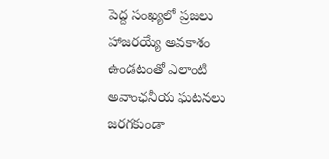పెద్ద సంఖ్యలో ప్రజలు హాజరయ్యే అవకాశం ఉండటంతో ఎలాంటి అవాంఛనీయ ఘటనలు జరగకుండా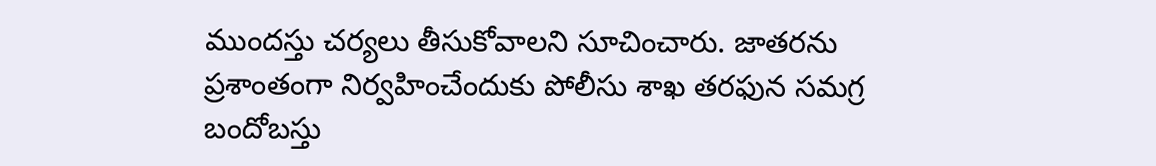ముందస్తు చర్యలు తీసుకోవాలని సూచించారు. జాతరను ప్రశాంతంగా నిర్వహించేందుకు పోలీసు శాఖ తరఫున సమగ్ర బందోబస్తు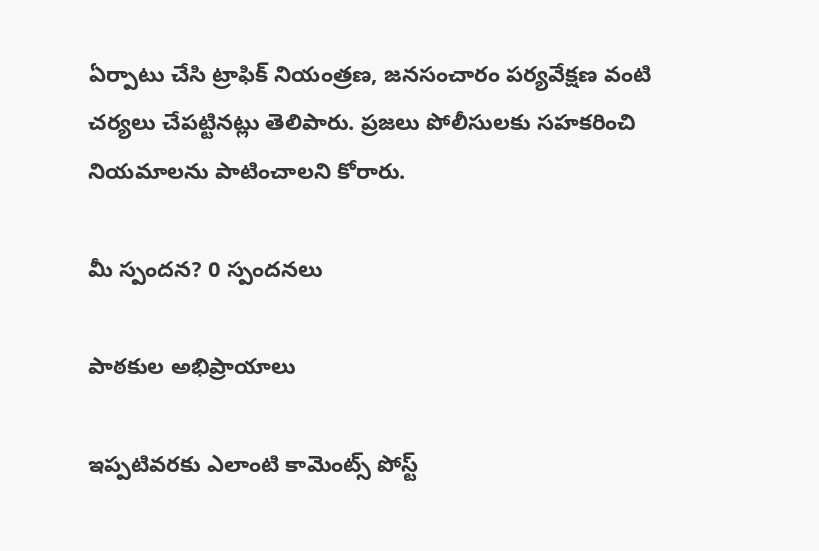ఏర్పాటు చేసి ట్రాఫిక్ నియంత్రణ, జనసంచారం పర్యవేక్షణ వంటి చర్యలు చేపట్టినట్లు తెలిపారు. ప్రజలు పోలీసులకు సహకరించి నియమాలను పాటించాలని కోరారు.

మీ స్పందన? 0 స్పందనలు

పాఠకుల అభిప్రాయాలు

ఇప్పటివరకు ఎలాంటి కామెంట్స్ పోస్ట్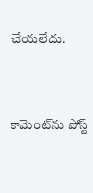చేయలేదు.


కామెంట్‌ను పోస్ట్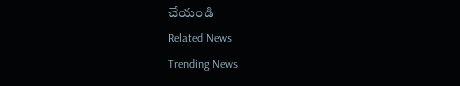చేయండి
Related News
Trending News